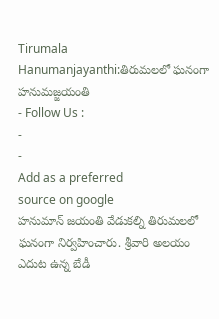Tirumala Hanumanjayanthi:తిరుమలలో ఘనంగా హనుమజ్జయంతి
- Follow Us :
-
-
Add as a preferred
source on google
హనుమాన్ జయంతి వేడుకల్ని తిరుమలలో ఘనంగా నిర్వహించారు. శ్రీవారి అలయం ఎదుట ఉన్న బేడీ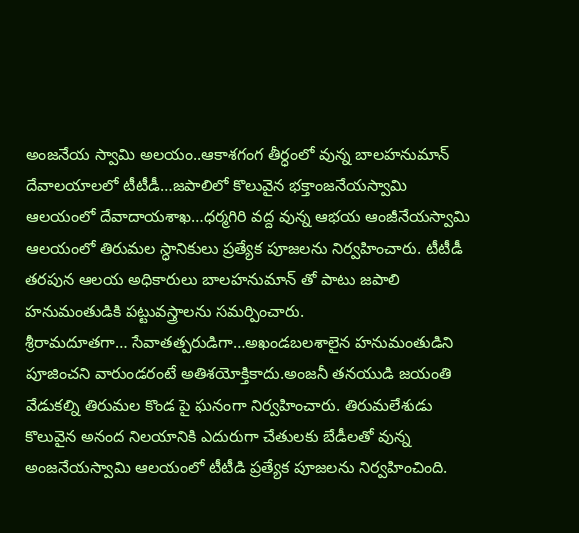అంజనేయ స్వామి అలయం..ఆకాశగంగ తీర్ధంలో వున్న బాలహనుమాన్ దేవాలయాలలో టీటీడీ…జపాలిలో కొలువైన భక్తాంజనేయస్వామి ఆలయంలో దేవాదాయశాఖ…ధర్మగిరి వద్ద వున్న ఆభయ ఆంజీనేయస్వామి ఆలయంలో తిరుమల స్ధానికులు ప్రత్యేక పూజలను నిర్వహించారు. టీటీడీ తరపున ఆలయ అధికారులు బాలహనుమాన్ తో పాటు జపాలి హనుమంతుడికి పట్టువస్త్రాలను సమర్పించారు.
శ్రీరామదూతగా… సేవాతత్పరుడిగా…అఖండబలశాలైన హనుమంతుడిని పూజించని వారుండరంటే అతిశయోక్తికాదు.అంజనీ తనయుడి జయంతి వేడుకల్ని తిరుమల కొండ పై ఘనంగా నిర్వహించారు. తిరుమలేశుడు కొలువైన అనంద నిలయానికి ఎదురుగా చేతులకు బేడీలతో వున్న అంజనేయస్వామి ఆలయంలో టీటీడి ప్రత్యేక పూజలను నిర్వహించింది.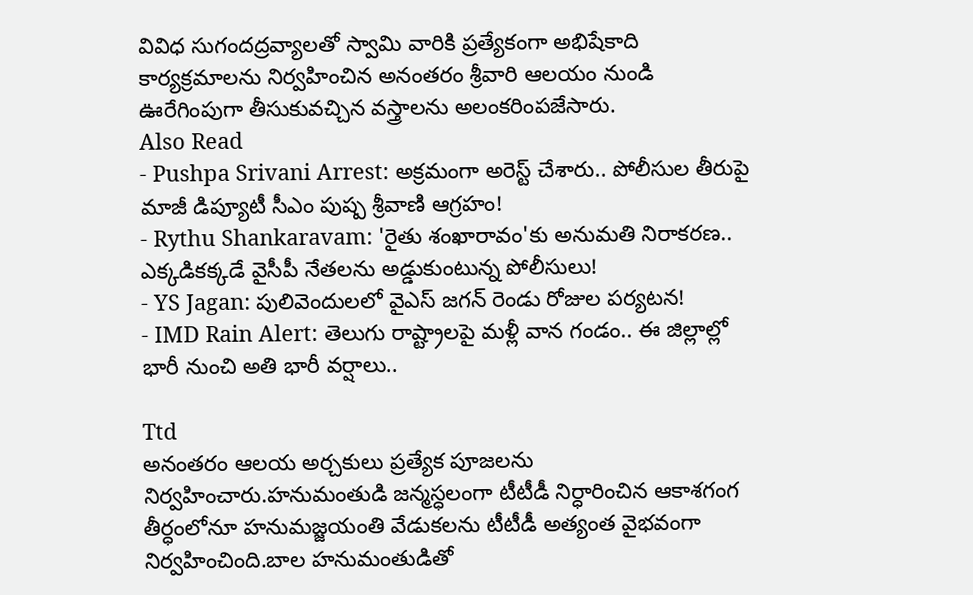వివిధ సుగందద్రవ్యాలతో స్వామి వారికి ప్రత్యేకంగా అభిషేకాది కార్యక్రమాలను నిర్వహించిన అనంతరం శ్రీవారి ఆలయం నుండి ఊరేగింపుగా తీసుకువచ్చిన వస్త్రాలను అలంకరింపజేసారు.
Also Read
- Pushpa Srivani Arrest: అక్రమంగా అరెస్ట్ చేశారు.. పోలీసుల తీరుపై మాజీ డిప్యూటీ సీఎం పుష్ప శ్రీవాణి ఆగ్రహం!
- Rythu Shankaravam: 'రైతు శంఖారావం'కు అనుమతి నిరాకరణ.. ఎక్కడికక్కడే వైసీపీ నేతలను అడ్డుకుంటున్న పోలీసులు!
- YS Jagan: పులివెందులలో వైఎస్ జగన్ రెండు రోజుల పర్యటన!
- IMD Rain Alert: తెలుగు రాష్ట్రాలపై మళ్లీ వాన గండం.. ఈ జిల్లాల్లో భారీ నుంచి అతి భారీ వర్షాలు..

Ttd
అనంతరం ఆలయ అర్చకులు ప్రత్యేక పూజలను నిర్వహించారు.హనుమంతుడి జన్మస్ధలంగా టీటీడీ నిర్ధారించిన ఆకాశగంగ తీర్ధంలోనూ హనుమజ్జయంతి వేడుకలను టీటీడీ అత్యంత వైభవంగా నిర్వహించింది.బాల హనుమంతుడితో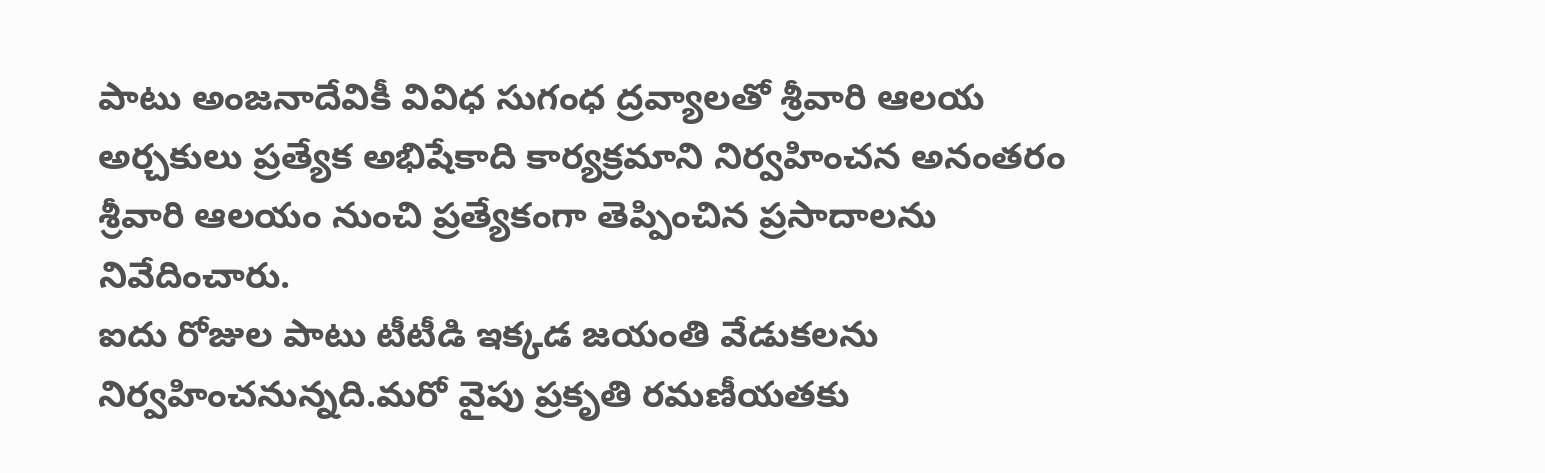పాటు అంజనాదేవికీ వివిధ సుగంధ ద్రవ్యాలతో శ్రీవారి ఆలయ అర్చకులు ప్రత్యేక అభిషేకాది కార్యక్రమాని నిర్వహించన అనంతరం శ్రీవారి ఆలయం నుంచి ప్రత్యేకంగా తెప్పించిన ప్రసాదాలను నివేదించారు.
ఐదు రోజుల పాటు టీటీడి ఇక్కడ జయంతి వేడుకలను నిర్వహించనున్నది.మరో వైపు ప్రకృతి రమణీయతకు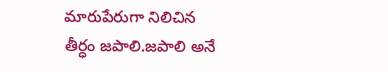మారుపేరుగా నిలిచిన తీర్ధం జపాలి.జపాలి అనే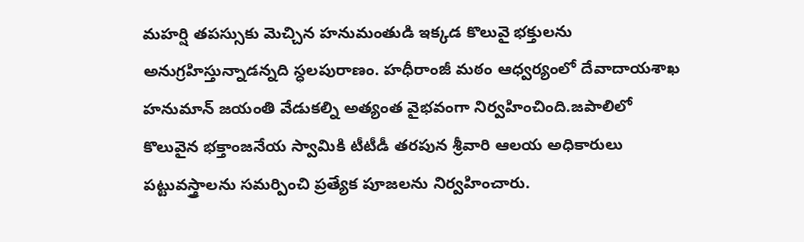మహర్షి తపస్సుకు మెచ్చిన హనుమంతుడి ఇక్కడ కొలువై భక్తులను అనుగ్రహిస్తున్నాడన్నది స్ధలపురాణం. హధీరాంజీ మఠం ఆధ్వర్యంలో దేవాదాయశాఖ హనుమాన్ జయంతి వేడుకల్ని అత్యంత వైభవంగా నిర్వహించింది.జపాలిలో కొలువైన భక్తాంజనేయ స్వామికి టీటీడీ తరపున శ్రీవారి ఆలయ అధికారులు పట్టువస్త్రాలను సమర్పించి ప్రత్యేక పూజలను నిర్వహించారు.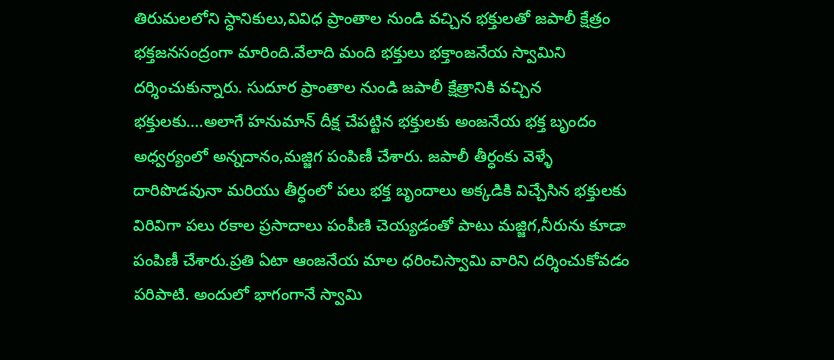తిరుమలలోని స్ధానికులు,వివిధ ప్రాంతాల నుండి వచ్చిన భక్తులతో జపాలీ క్షేత్రం భక్తజనసంద్రంగా మారింది.వేలాది మంది భక్తులు భక్తాంజనేయ స్వామిని దర్శించుకున్నారు. సుదూర ప్రాంతాల నుండి జపాలీ క్షేత్రానికి వచ్చిన భక్తులకు….అలాగే హనుమాన్ దీక్ష చేపట్టిన భక్తులకు అంజనేయ భక్త బృందం అధ్వర్యంలో అన్నదానం,మజ్జిగ పంపిణీ చేశారు. జపాలీ తీర్ధంకు వెళ్ళే దారిపొడవునా మరియు తీర్ధంలో పలు భక్త బృందాలు అక్కడికి విచ్చేసిన భక్తులకు విరివిగా పలు రకాల ప్రసాదాలు పంపీణి చెయ్యడంతో పాటు మజ్జిగ,నీరును కూడా పంపిణీ చేశారు.ప్రతి ఏటా ఆంజనేయ మాల ధరించిస్వామి వారిని దర్శించుకోవడం పరిపాటి. అందులో భాగంగానే స్వామి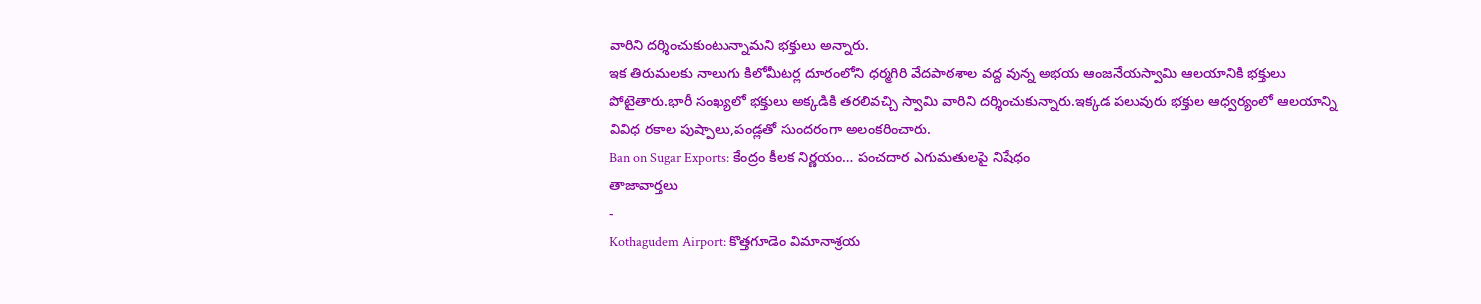వారిని దర్శించుకుంటున్నామని భక్తులు అన్నారు.
ఇక తిరుమలకు నాలుగు కిలోమీటర్ల దూరంలోని ధర్మగిరి వేదపాఠశాల వద్ద వున్న అభయ ఆంజనేయస్వామి ఆలయానికి భక్తులు పోటైతారు.భారీ సంఖ్యలో భక్తులు అక్కడికి తరలివచ్చి స్వామి వారిని దర్శించుకున్నారు.ఇక్కడ పలువురు భక్తుల ఆధ్వర్యంలో ఆలయాన్ని వివిధ రకాల పుష్పాలు,పండ్లతో సుందరంగా అలంకరించారు.
Ban on Sugar Exports: కేంద్రం కీలక నిర్ణయం… పంచదార ఎగుమతులపై నిషేధం
తాజావార్తలు
-
Kothagudem Airport: కొత్తగూడెం విమానాశ్రయ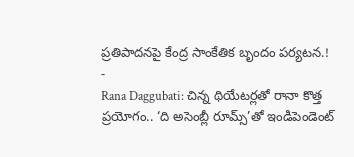ప్రతిపాదనపై కేంద్ర సాంకేతిక బృందం పర్యటన.!
-
Rana Daggubati: చిన్న థియేటర్లతో రానా కొత్త ప్రయోగం.. ‘ది అసెంబ్లీ రూమ్స్’తో ఇండిపెండెంట్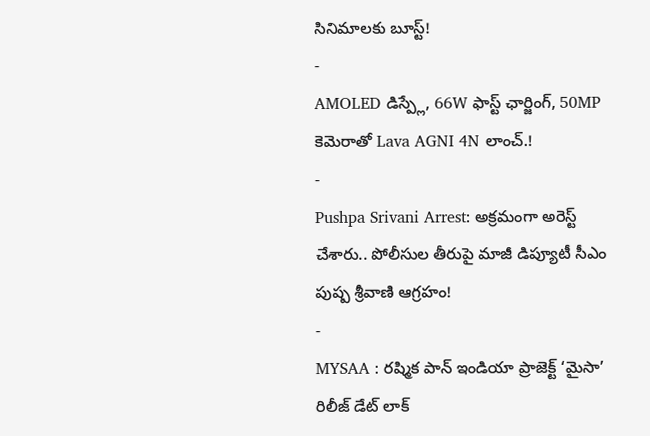సినిమాలకు బూస్ట్!
-
AMOLED డిస్ప్లే, 66W ఫాస్ట్ ఛార్జింగ్, 50MP కెమెరాతో Lava AGNI 4N లాంచ్.!
-
Pushpa Srivani Arrest: అక్రమంగా అరెస్ట్ చేశారు.. పోలీసుల తీరుపై మాజీ డిప్యూటీ సీఎం పుష్ప శ్రీవాణి ఆగ్రహం!
-
MYSAA : రష్మిక పాన్ ఇండియా ప్రాజెక్ట్ ‘మైసా’ రిలీజ్ డేట్ లాక్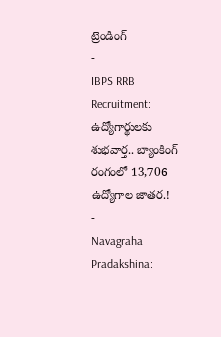ట్రెండింగ్
-
IBPS RRB Recruitment: ఉద్యోగార్థులకు శుభవార్త.. బ్యాంకింగ్ రంగంలో 13,706 ఉద్యోగాల జాతర.!
-
Navagraha Pradakshina: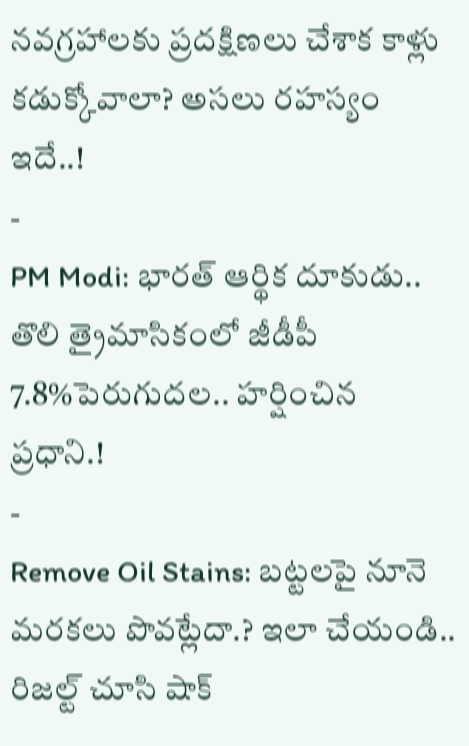నవగ్రహాలకు ప్రదక్షిణలు చేశాక కాళ్లు కడుక్కోవాలా? అసలు రహస్యం ఇదే..!
-
PM Modi: భారత్ ఆర్థిక దూకుడు.. తొలి త్రైమాసికంలో జీడీపీ 7.8%పెరుగుదల.. హర్షించిన ప్రధాని.!
-
Remove Oil Stains: బట్టలపై నూనె మరకలు పొవట్లేదా.? ఇలా చేయండి.. రిజల్ట్ చూసి షాక్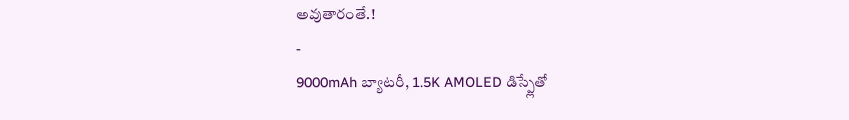అవుతారంతే.!
-
9000mAh బ్యాటరీ, 1.5K AMOLED డిస్ప్లేతో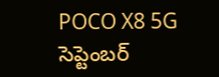POCO X8 5G సెప్టెంబర్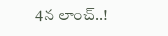4న లాంచ్..!